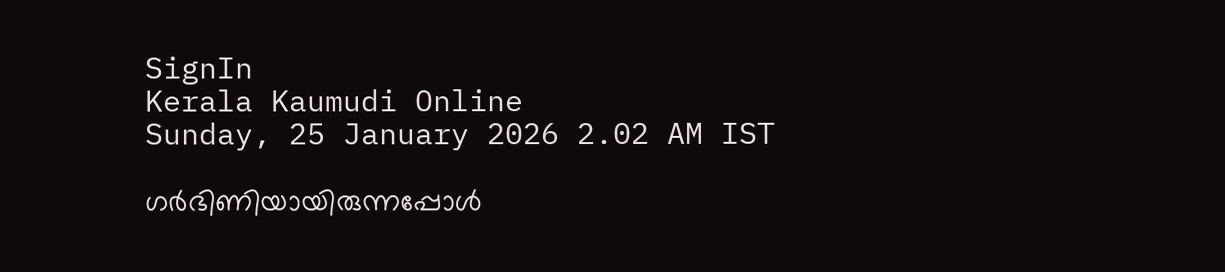SignIn
Kerala Kaumudi Online
Sunday, 25 January 2026 2.02 AM IST

ഗർഭിണിയായിരുന്നപ്പോൾ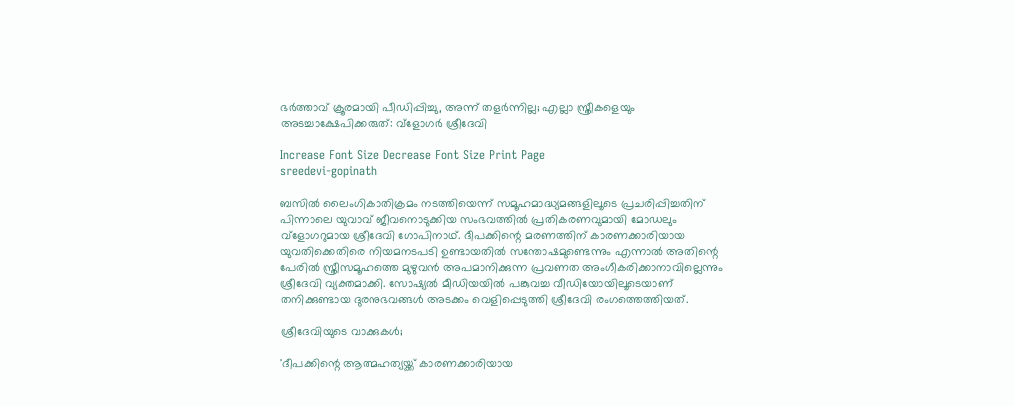ഭർത്താവ് ക്രൂരമായി പീഡിപ്പിച്ചു, അന്ന് തളർന്നില്ല; എല്ലാ സ്ത്രീകളെയും അടച്ചാക്ഷേപിക്കരുത്: വ്ളോഗർ ശ്രീദേവി

Increase Font Size Decrease Font Size Print Page
sreedevi-gopinath

ബസിൽ ലൈംഗികാതിക്രമം നടത്തിയെന്ന് സമൂഹമാദ്ധ്യമങ്ങളിലൂടെ പ്രചരിപ്പിച്ചതിന് പിന്നാലെ യുവാവ് ജീവനൊടുക്കിയ സംഭവത്തിൽ പ്രതികരണവുമായി മോഡലും വ്‌ളോഗറുമായ ശ്രീദേവി ഗോപിനാഥ്. ദീപക്കിന്റെ മരണത്തിന് കാരണക്കാരിയായ യുവതിക്കെതിരെ നിയമനടപടി ഉണ്ടായതിൽ സന്തോഷമുണ്ടെന്നും എന്നാൽ അതിന്റെ പേരിൽ സ്ത്രീസമൂഹത്തെ മുഴുവൻ അപമാനിക്കുന്ന പ്രവണത അംഗീകരിക്കാനാവില്ലെന്നും ശ്രീദേവി വ്യക്തമാക്കി. സോഷ്യൽ മീഡിയയിൽ പങ്കുവച്ച വീഡിയോയിലൂടെയാണ് തനിക്കുണ്ടായ ദുരനുഭവങ്ങൾ അടക്കം വെളിപ്പെടുത്തി ശ്രീദേവി രംഗത്തെത്തിയത്.

ശ്രീദേവിയുടെ വാക്കുകൾ;

'ദീപക്കിന്റെ ആത്മഹത്യയ്ക്ക് കാരണക്കാരിയായ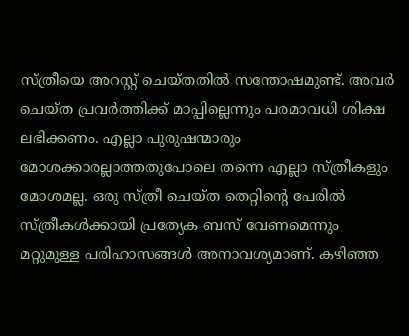സ്ത്രീയെ അറസ്റ്റ് ചെയ്തതിൽ സന്തോഷമുണ്ട്. അവർ ചെയ്ത പ്രവർത്തിക്ക് മാപ്പില്ലെന്നും പരമാവധി ശിക്ഷ ലഭിക്കണം. എല്ലാ പുരുഷന്മാരും മോശക്കാരല്ലാത്തതുപോലെ തന്നെ എല്ലാ സ്ത്രീകളും മോശമല്ല. ഒരു സ്ത്രീ ചെയ്ത തെറ്റിന്റെ പേരിൽ സ്ത്രീകൾക്കായി പ്രത്യേക ബസ് വേണമെന്നും മറ്റുമുള്ള പരിഹാസങ്ങൾ അനാവശ്യമാണ്. കഴിഞ്ഞ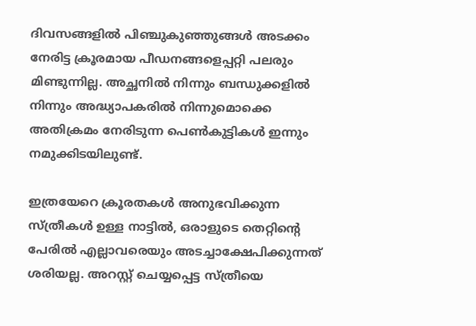ദിവസങ്ങളിൽ പിഞ്ചുകുഞ്ഞുങ്ങൾ അടക്കം നേരിട്ട ക്രൂരമായ പീഡനങ്ങളെപ്പറ്റി പലരും മിണ്ടുന്നില്ല. അച്ഛനിൽ നിന്നും ബന്ധുക്കളിൽ നിന്നും അദ്ധ്യാപകരിൽ നിന്നുമൊക്കെ അതിക്രമം നേരിടുന്ന പെൺകുട്ടികൾ ഇന്നും നമുക്കിടയിലുണ്ട്.

ഇത്രയേറെ ക്രൂരതകൾ അനുഭവിക്കുന്ന സ്ത്രീകൾ ഉള്ള നാട്ടിൽ, ഒരാളുടെ തെറ്റിന്റെ പേരിൽ എല്ലാവരെയും അടച്ചാക്ഷേപിക്കുന്നത് ശരിയല്ല. അറസ്റ്റ് ചെയ്യപ്പെട്ട സ്ത്രീയെ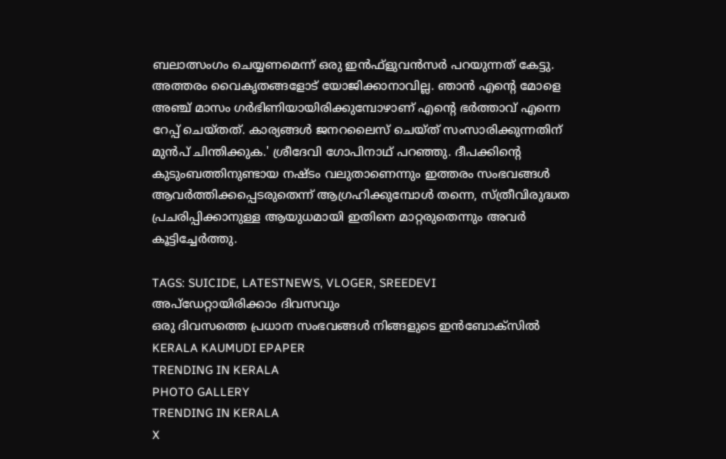ബലാത്സംഗം ചെയ്യണമെന്ന് ഒരു ഇൻഫ്ളുവൻസർ പറയുന്നത് കേട്ടു. അത്തരം വൈകൃതങ്ങളോട് യോജിക്കാനാവില്ല. ഞാൻ എന്റെ മോളെ അഞ്ച് മാസം ഗർഭിണിയായിരിക്കുമ്പോഴാണ് എന്റെ ഭർത്താവ് എന്നെ റേപ്പ് ചെയ്തത്. കാര്യങ്ങൾ ജനറലൈസ് ചെയ്ത് സംസാരിക്കുന്നതിന് മുൻപ് ചിന്തിക്കുക.' ശ്രീദേവി ഗോപിനാഥ് പറഞ്ഞു. ദീപക്കിന്റെ കുടുംബത്തിനുണ്ടായ നഷ്ടം വലുതാണെന്നും ഇത്തരം സംഭവങ്ങൾ ആവർത്തിക്കപ്പെടരുതെന്ന് ആഗ്രഹിക്കുമ്പോൾ തന്നെ, സ്ത്രീവിരുദ്ധത പ്രചരിപ്പിക്കാനുള്ള ആയുധമായി ഇതിനെ മാറ്റരുതെന്നും അവർ കൂട്ടിച്ചേർത്തു.

TAGS: SUICIDE, LATESTNEWS, VLOGER, SREEDEVI
അപ്ഡേറ്റായിരിക്കാം ദിവസവും
ഒരു ദിവസത്തെ പ്രധാന സംഭവങ്ങൾ നിങ്ങളുടെ ഇൻബോക്സിൽ
KERALA KAUMUDI EPAPER
TRENDING IN KERALA
PHOTO GALLERY
TRENDING IN KERALA
X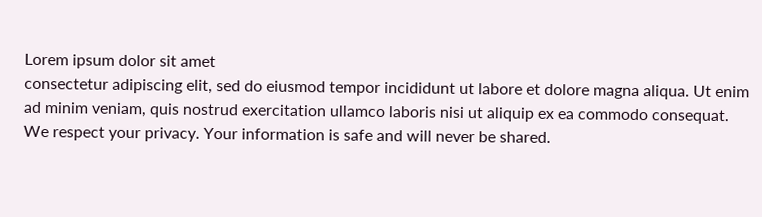Lorem ipsum dolor sit amet
consectetur adipiscing elit, sed do eiusmod tempor incididunt ut labore et dolore magna aliqua. Ut enim ad minim veniam, quis nostrud exercitation ullamco laboris nisi ut aliquip ex ea commodo consequat.
We respect your privacy. Your information is safe and will never be shared.